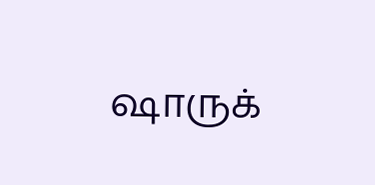ஷாருக்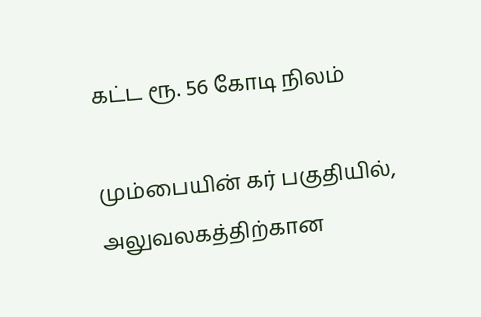கட்ட ரூ. 56 கோடி நிலம்

மும்பையின் கர் பகுதியில், அலுவலகத்திற்கான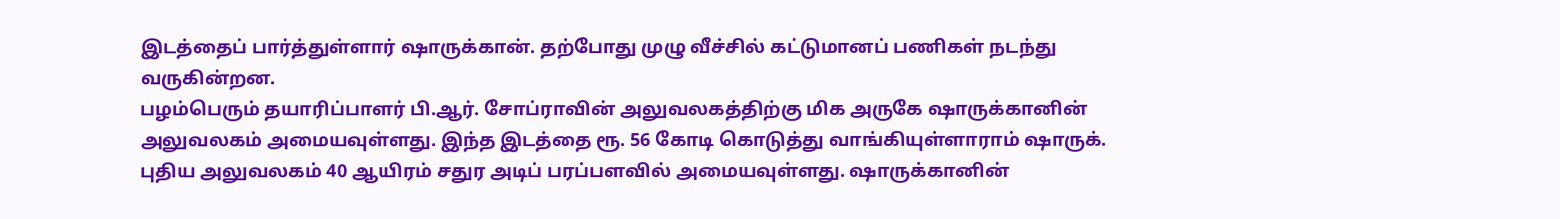இடத்தைப் பார்த்துள்ளார் ஷாருக்கான். தற்போது முழு வீச்சில் கட்டுமானப் பணிகள் நடந்து வருகின்றன.
பழம்பெரும் தயாரிப்பாளர் பி.ஆர். சோப்ராவின் அலுவலகத்திற்கு மிக அருகே ஷாருக்கானின் அலுவலகம் அமையவுள்ளது. இந்த இடத்தை ரூ. 56 கோடி கொடுத்து வாங்கியுள்ளாராம் ஷாருக்.
புதிய அலுவலகம் 40 ஆயிரம் சதுர அடிப் பரப்பளவில் அமையவுள்ளது. ஷாருக்கானின்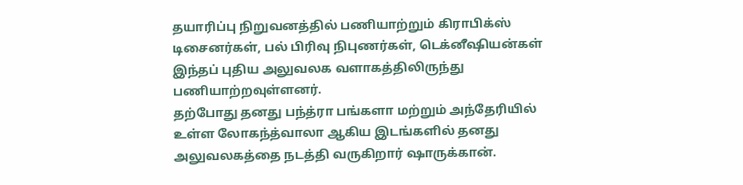தயாரிப்பு நிறுவனத்தில் பணியாற்றும் கிராபிக்ஸ் டிசைனர்கள், பல் பிரிவு நிபுணர்கள், டெக்னீஷியன்கள் இந்தப் புதிய அலுவலக வளாகத்திலிருந்து பணியாற்றவுள்ளனர்.
தற்போது தனது பந்த்ரா பங்களா மற்றும் அந்தேரியில் உள்ள லோகந்த்வாலா ஆகிய இடங்களில் தனது அலுவலகத்தை நடத்தி வருகிறார் ஷாருக்கான்.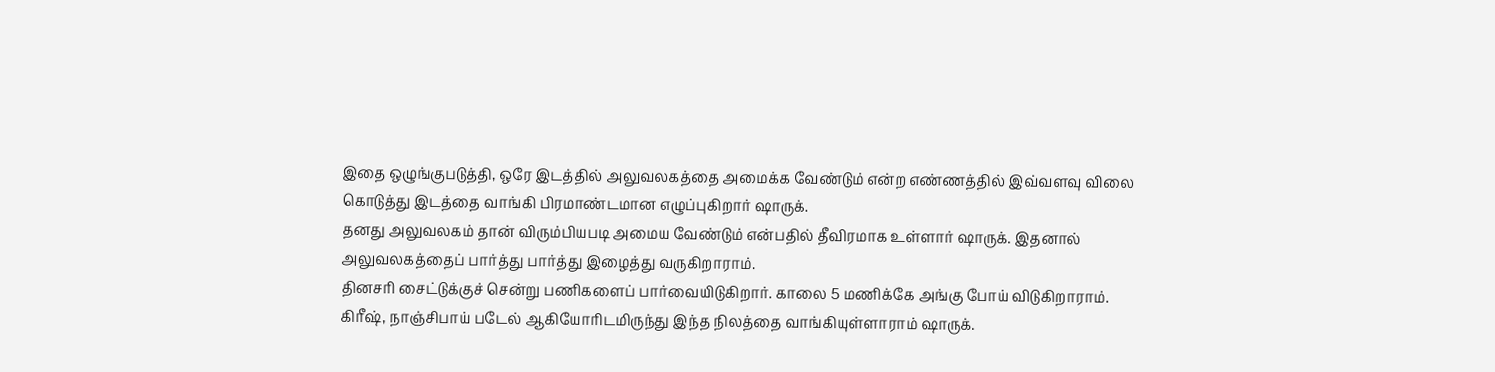இதை ஒழுங்குபடுத்தி, ஒரே இடத்தில் அலுவலகத்தை அமைக்க வேண்டும் என்ற எண்ணத்தில் இவ்வளவு விலை கொடுத்து இடத்தை வாங்கி பிரமாண்டமான எழுப்புகிறார் ஷாருக்.
தனது அலுவலகம் தான் விரும்பியபடி அமைய வேண்டும் என்பதில் தீவிரமாக உள்ளார் ஷாருக். இதனால் அலுவலகத்தைப் பார்த்து பார்த்து இழைத்து வருகிறாராம்.
தினசரி சைட்டுக்குச் சென்று பணிகளைப் பார்வையிடுகிறார். காலை 5 மணிக்கே அங்கு போய் விடுகிறாராம்.
கிரீஷ், நாஞ்சிபாய் படேல் ஆகியோரிடமிருந்து இந்த நிலத்தை வாங்கியுள்ளாராம் ஷாருக்.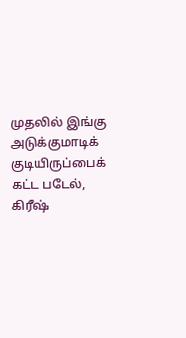முதலில் இங்கு அடுக்குமாடிக் குடியிருப்பைக் கட்ட படேல், கிரீஷ்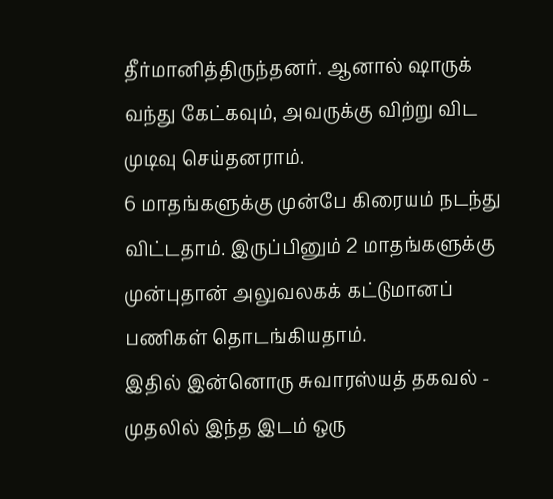தீர்மானித்திருந்தனர். ஆனால் ஷாருக் வந்து கேட்கவும், அவருக்கு விற்று விட முடிவு செய்தனராம்.
6 மாதங்களுக்கு முன்பே கிரையம் நடந்து விட்டதாம். இருப்பினும் 2 மாதங்களுக்கு முன்புதான் அலுவலகக் கட்டுமானப் பணிகள் தொடங்கியதாம்.
இதில் இன்னொரு சுவாரஸ்யத் தகவல் - முதலில் இந்த இடம் ஒரு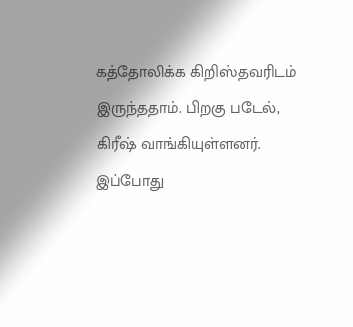கத்தோலிக்க கிறிஸ்தவரிடம் இருந்ததாம். பிறகு படேல், கிரீஷ் வாங்கியுள்ளனர். இப்போது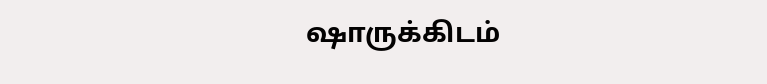ஷாருக்கிடம்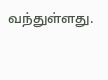வந்துள்ளது.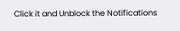Click it and Unblock the Notifications